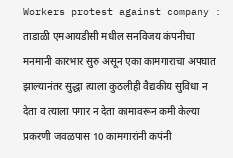Workers protest against company : ताडाळी एमआयडीसी मधील सनविजय कंपनीचा मनमानी कारभार सुरु असून एका कामगाराचा अपघात झाल्यानंतर सुद्धा त्याला कुठलीही वैद्यकीय सुविधा न देता व त्याला पगार न देता कामावरून कमी केल्या प्रकरणी जवळपास 10 कामगारांनी कपंनी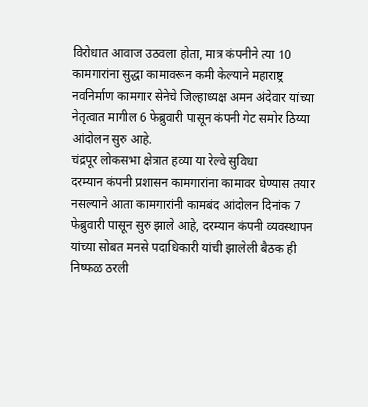विरोधात आवाज उठवला होता, मात्र कंपनीने त्या 10 कामगारांना सुद्धा कामावरून कमी केल्याने महाराष्ट्र नवनिर्माण कामगार सेनेचे जिल्हाध्यक्ष अमन अंदेवार यांच्या नेतृत्वात मागील 6 फेब्रुवारी पासून कंपनी गेट समोर ठिय्या आंदोलन सुरु आहे.
चंद्रपूर लोकसभा क्षेत्रात हव्या या रेल्वे सुविधा
दरम्यान कंपनी प्रशासन कामगारांना कामावर घेण्यास तयार नसल्याने आता कामगारांनी कामबंद आंदोलन दिनांक 7 फेब्रुवारी पासून सुरु झाले आहे, दरम्यान कंपनी व्यवस्थापन यांच्या सोबत मनसे पदाधिकारी यांची झालेली बैठक ही निष्फळ ठरली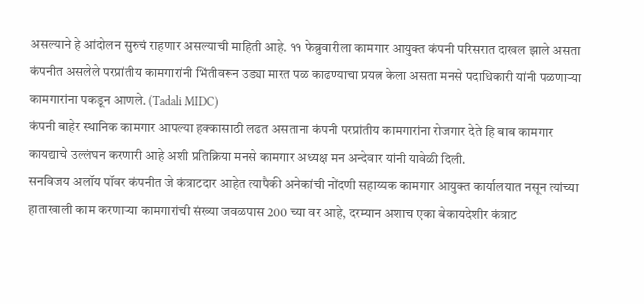असल्याने हे आंदोलन सुरुचं राहणार असल्याची माहिती आहे. ११ फेब्रुवारीला कामगार आयुक्त कंपनी परिसरात दाखल झाले असता कंपनीत असलेले परप्रांतीय कामगारांनी भिंतीवरून उड्या मारत पळ काढण्याचा प्रयत्न केला असता मनसे पदाधिकारी यांनी पळणाऱ्या कामगारांना पकडून आणले. (Tadali MIDC)
कंपनी बाहेर स्थानिक कामगार आपल्या हक्कासाठी लढत असताना कंपनी परप्रांतीय कामगारांना रोजगार देते हि बाब कामगार कायद्याचे उल्लंघन करणारी आहे अशी प्रतिक्रिया मनसे कामगार अध्यक्ष मन अन्देवार यांनी यावेळी दिली.
सनविजय अलॉय पॉवर कंपनीत जे कंत्राटदार आहेत त्यापैकी अनेकांची नोंदणी सहाय्यक कामगार आयुक्त कार्यालयात नसून त्यांच्या हाताखाली काम करणाऱ्या कामगारांची संख्या जवळपास 200 च्या वर आहे, दरम्यान अशाच एका बेकायदेशीर कंत्राट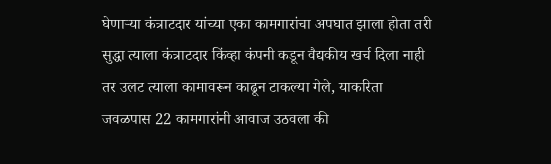घेणाऱ्या कंत्राटदार यांच्या एका कामगारांचा अपघात झाला होता तरी सुद्धा त्याला कंत्राटदार किंव्हा कंपनी कडून वैद्यकीय खर्च दिला नाही तर उलट त्याला कामावरून काढून टाकल्या गेले, याकरिता जवळपास 22 कामगारांनी आवाज उठवला की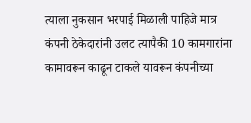त्याला नुकसान भरपाई मिळाली पाहिजे मात्र कंपनी ठेकेदारांनी उलट त्यापैकी 10 कामगारांना कामावरून काढून टाकले यावरून कंपनीच्या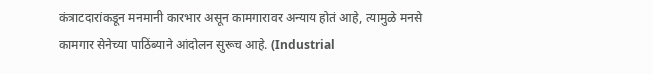कंत्राटदारांकडून मनमानी कारभार असून कामगारावर अन्याय होतं आहे, त्यामुळे मनसे कामगार सेनेच्या पाठिंब्याने आंदोलन सुरूच आहे. (Industrial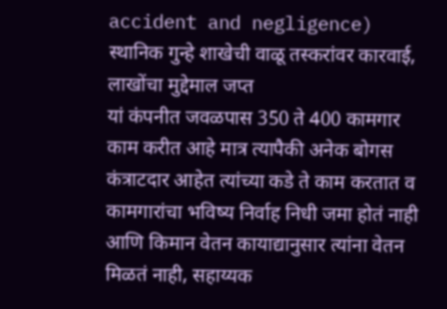accident and negligence)
स्थानिक गुन्हे शाखेची वाळू तस्करांवर कारवाई, लाखोंचा मुद्देमाल जप्त
यां कंपनीत जवळपास 350 ते 400 कामगार काम करीत आहे मात्र त्यापैकी अनेक बोगस कंत्राटदार आहेत त्यांच्या कडे ते काम करतात व कामगारांचा भविष्य निर्वाह निधी जमा होतं नाही आणि किमान वेतन कायाद्यानुसार त्यांना वेतन मिळतं नाही, सहाय्यक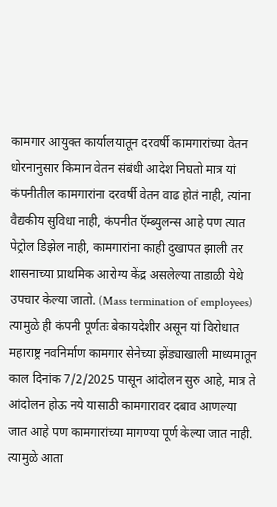कामगार आयुक्त कार्यालयातून दरवर्षी कामगारांच्या वेतन धोरनानुसार किमान वेतन संबंधी आदेश निघतो मात्र यां कंपनीतील कामगारांना दरवर्षी वेतन वाढ होतं नाही, त्यांना वैद्यकीय सुविधा नाही, कंपनीत ऍम्ब्युलन्स आहे पण त्यात पेट्रोल डिझेल नाही, कामगारांना काही दुखापत झाली तर शासनाच्या प्राथमिक आरोग्य केंद्र असलेल्या ताडाळी येथे उपचार केल्या जातो. (Mass termination of employees)
त्यामुळे ही कंपनी पूर्णतः बेकायदेशीर असून यां विरोधात महाराष्ट्र नवनिर्माण कामगार सेनेच्या झेंड्याखाली माध्यमातून काल दिनांक 7/2/2025 पासून आंदोलन सुरु आहे, मात्र ते आंदोलन होऊ नये यासाठी कामगारावर दबाव आणल्या जात आहे पण कामगारांच्या मागण्या पूर्ण केल्या जात नाही. त्यामुळे आता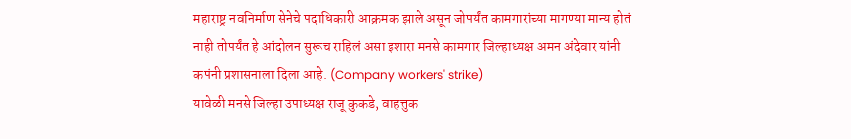महाराष्ट्र नवनिर्माण सेनेचे पदाधिकारी आक्रमक झाले असून जोपर्यंत कामगारांच्या मागण्या मान्य होतं नाही तोपर्यंत हे आंदोलन सुरूच राहिलं असा इशारा मनसे कामगार जिल्हाध्यक्ष अमन अंदेवार यांनी कपंनी प्रशासनाला दिला आहे. (Company workers' strike)
यावेळी मनसे जिल्हा उपाध्यक्ष राजू कुकडे, वाहत्तुक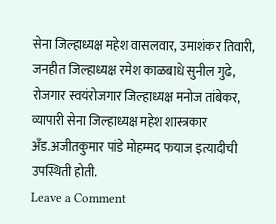सेना जिल्हाध्यक्ष महेश वासलवार, उमाशंकर तिवारी, जनहीत जिल्हाध्यक्ष रमेश काळबाधे सुनील गुढे, रोजगार स्वयंरोजगार जिल्हाध्यक्ष मनोज तांबेकर, व्यापारी सेना जिल्हाध्यक्ष महेश शास्त्रकार अँड.अजीतकुमार पांडे मोहम्मद फयाज इत्यादीची उपस्थिती होती.
Leave a Comment